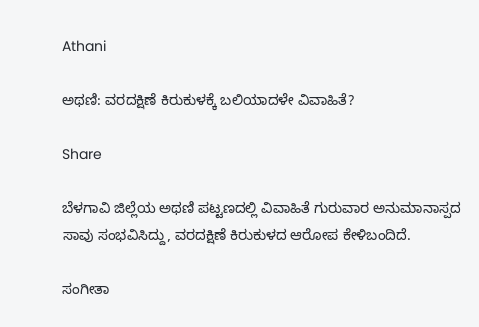Athani

ಅಥಣಿ: ವರದಕ್ಷಿಣೆ ಕಿರುಕುಳಕ್ಕೆ ಬಲಿಯಾದಳೇ ವಿವಾಹಿತೆ?

Share

ಬೆಳಗಾವಿ ಜಿಲ್ಲೆಯ ಅಥಣಿ ಪಟ್ಟಣದಲ್ಲಿ ವಿವಾಹಿತೆ ಗುರುವಾರ ಅನುಮಾನಾಸ್ಪದ ಸಾವು ಸಂಭವಿಸಿದ್ದು, ವರದಕ್ಷಿಣೆ ಕಿರುಕುಳದ ಆರೋಪ ಕೇಳಿಬಂದಿದೆ.

ಸಂಗೀತಾ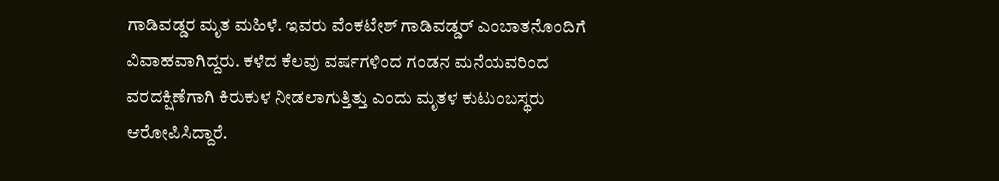ಗಾಡಿವಡ್ಡರ ಮೃತ ಮಹಿಳೆ. ಇವರು ವೆಂಕಟೇಶ್ ಗಾಡಿವಡ್ಡರ್ ಎಂಬಾತನೊಂದಿಗೆ ವಿವಾಹವಾಗಿದ್ದರು. ಕಳೆದ ಕೆಲವು ವರ್ಷಗಳಿಂದ ಗಂಡನ ಮನೆಯವರಿಂದ ವರದಕ್ಷಿಣೆಗಾಗಿ ಕಿರುಕುಳ ನೀಡಲಾಗುತ್ತಿತ್ತು ಎಂದು ಮೃತಳ ಕುಟುಂಬಸ್ಥರು ಆರೋಪಿಸಿದ್ದಾರೆ.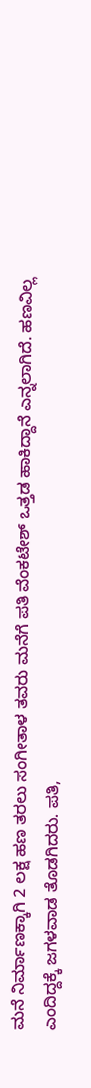ಮನೆ ನಿರ್ಮಾಣಕ್ಕಾಗಿ 2 ಲಕ್ಷ ಹಣ ತರಲು ಸಂಗೀತಾಳ ತವರು ಮನೆಗೆ ಪತಿ ವೆಂಕಟೇಶ್ ಒತ್ತಡ ಹಾಕಿದ್ದಾನೆ ಎನ್ನಲಾಗಿದೆ. ಹಣವಿಲ್ಲ ಎಂದಿದ್ದಕ್ಕೆ ಜಗಳವಾಡ ತೊಡಗಿದರು. ಪತಿ,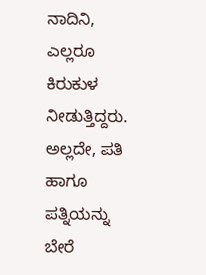ನಾದಿನಿ, ಎಲ್ಲರೂ ಕಿರುಕುಳ ನೀಡುತ್ತಿದ್ದರು. ಅಲ್ಲದೇ, ಪತಿ ಹಾಗೂ ಪತ್ನಿಯನ್ನು ಬೇರೆ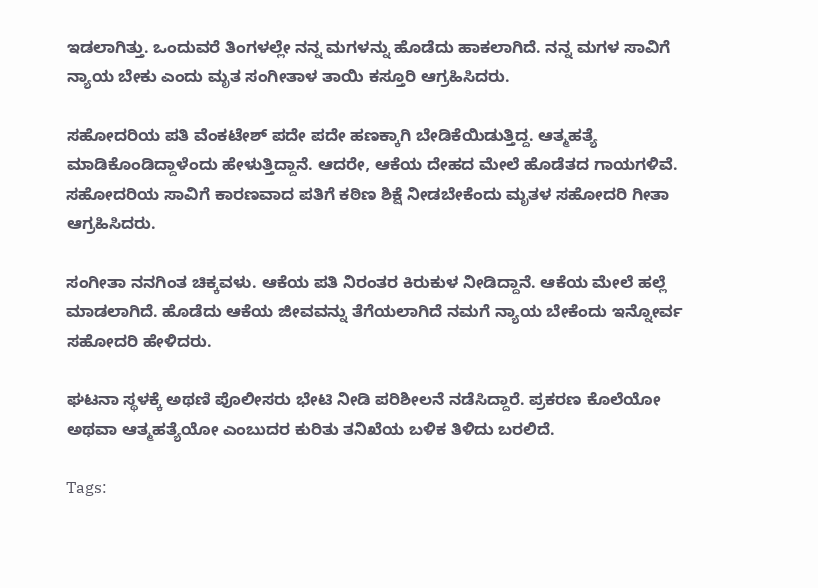ಇಡಲಾಗಿತ್ತು. ಒಂದುವರೆ ತಿಂಗಳಲ್ಲೇ ನನ್ನ ಮಗಳನ್ನು ಹೊಡೆದು ಹಾಕಲಾಗಿದೆ. ನನ್ನ ಮಗಳ ಸಾವಿಗೆ ನ್ಯಾಯ ಬೇಕು ಎಂದು ಮೃತ ಸಂಗೀತಾಳ ತಾಯಿ ಕಸ್ತೂರಿ ಆಗ್ರಹಿಸಿದರು.

ಸಹೋದರಿಯ ಪತಿ ವೆಂಕಟೇಶ್ ಪದೇ ಪದೇ ಹಣಕ್ಕಾಗಿ ಬೇಡಿಕೆಯಿಡುತ್ತಿದ್ದ. ಆತ್ಮಹತ್ಯೆ ಮಾಡಿಕೊಂಡಿದ್ದಾಳೆಂದು ಹೇಳುತ್ತಿದ್ದಾನೆ. ಆದರೇ, ಆಕೆಯ ದೇಹದ ಮೇಲೆ ಹೊಡೆತದ ಗಾಯಗಳಿವೆ. ಸಹೋದರಿಯ ಸಾವಿಗೆ ಕಾರಣವಾದ ಪತಿಗೆ ಕಠಿಣ ಶಿಕ್ಷೆ ನೀಡಬೇಕೆಂದು ಮೃತಳ ಸಹೋದರಿ ಗೀತಾ ಆಗ್ರಹಿಸಿದರು.

ಸಂಗೀತಾ ನನಗಿಂತ ಚಿಕ್ಕವಳು. ಆಕೆಯ ಪತಿ ನಿರಂತರ ಕಿರುಕುಳ ನೀಡಿದ್ದಾನೆ. ಆಕೆಯ ಮೇಲೆ ಹಲ್ಲೆ ಮಾಡಲಾಗಿದೆ. ಹೊಡೆದು ಆಕೆಯ ಜೀವವನ್ನು ತೆಗೆಯಲಾಗಿದೆ ನಮಗೆ ನ್ಯಾಯ ಬೇಕೆಂದು ಇನ್ನೋರ್ವ ಸಹೋದರಿ ಹೇಳಿದರು.

ಘಟನಾ ಸ್ಥಳಕ್ಕೆ ಅಥಣಿ ಪೊಲೀಸರು ಭೇಟಿ ನೀಡಿ ಪರಿಶೀಲನೆ ನಡೆಸಿದ್ದಾರೆ. ಪ್ರಕರಣ ಕೊಲೆಯೋ ಅಥವಾ ಆತ್ಮಹತ್ಯೆಯೋ ಎಂಬುದರ ಕುರಿತು ತನಿಖೆಯ ಬಳಿಕ ತಿಳಿದು ಬರಲಿದೆ.

Tags: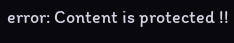error: Content is protected !!